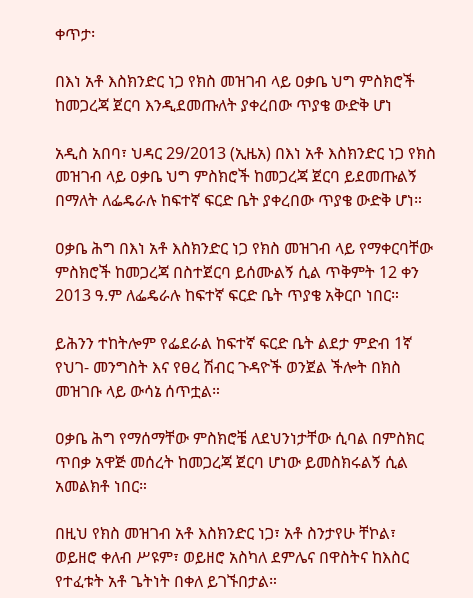ቀጥታ፡

በእነ አቶ እስክንድር ነጋ የክስ መዝገብ ላይ ዐቃቤ ህግ ምስክሮች ከመጋረጃ ጀርባ እንዲደመጡለት ያቀረበው ጥያቄ ውድቅ ሆነ

አዲስ አበባ፣ ህዳር 29/2013 (ኢዜአ) በእነ አቶ እስክንድር ነጋ የክስ መዝገብ ላይ ዐቃቤ ህግ ምስክሮች ከመጋረጃ ጀርባ ይደመጡልኝ በማለት ለፌዴራሉ ከፍተኛ ፍርድ ቤት ያቀረበው ጥያቄ ውድቅ ሆነ።

ዐቃቤ ሕግ በእነ አቶ እስክንድር ነጋ የክስ መዝገብ ላይ የማቀርባቸው ምስክሮች ከመጋረጃ በስተጀርባ ይሰሙልኝ ሲል ጥቅምት 12 ቀን 2013 ዓ.ም ለፌዴራሉ ከፍተኛ ፍርድ ቤት ጥያቄ አቅርቦ ነበር።

ይሕንን ተከትሎም የፌደራል ከፍተኛ ፍርድ ቤት ልደታ ምድብ 1ኛ የህገ- መንግስት እና የፀረ ሽብር ጉዳዮች ወንጀል ችሎት በክስ መዝገቡ ላይ ውሳኔ ሰጥቷል።

ዐቃቤ ሕግ የማሰማቸው ምስክሮቼ ለደህንነታቸው ሲባል በምስክር ጥበቃ አዋጅ መሰረት ከመጋረጃ ጀርባ ሆነው ይመስክሩልኝ ሲል አመልክቶ ነበር።

በዚህ የክስ መዝገብ አቶ እስክንድር ነጋ፣ አቶ ስንታየሁ ቸኮል፣ ወይዘሮ ቀለብ ሥዩም፣ ወይዘሮ አስካለ ደምሌና በዋስትና ከእስር የተፈቱት አቶ ጌትነት በቀለ ይገኙበታል።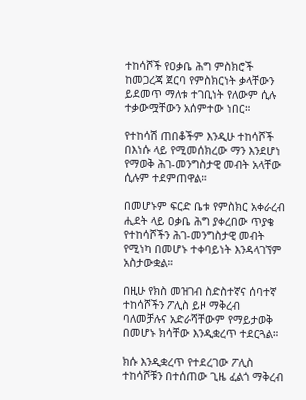ተከሳሾች የዐቃቤ ሕግ ምስክሮች ከመጋረጃ ጀርባ የምስክርነት ቃላቸውን ይደመጥ ማለቱ ተገቢነት የለውም ሲሉ ተቃውሟቸውን አሰምተው ነበር።

የተከሳሽ ጠበቆችም እንዲሁ ተከሳሾች በእነሱ ላይ የሚመሰክረው ማን እንደሆነ የማወቅ ሕገ-መንግስታዊ መብት አላቸው ሲሉም ተደምጠዋል።

በመሆኑም ፍርድ ቤቱ የምስክር አቀራረብ ሒደት ላይ ዐቃቤ ሕግ ያቀረበው ጥያቄ የተከሳሾችን ሕገ-መንግስታዊ መብት የሚነካ በመሆኑ ተቀባይነት እንዳላገኘም አስታውቋል።

በዚሁ የክስ መዝገብ ስድስተኛና ሰባተኛ ተከሳሾችን ፖሊስ ይዞ ማቅረብ ባለመቻሉና አድራሻቸውም የማይታወቅ በመሆኑ ክሳቸው እንዲቋረጥ ተደርጓል።

ክሱ እንዲቋረጥ የተደረገው ፖሊስ ተከሳሾቹን በተሰጠው ጊዜ ፈልጎ ማቅረብ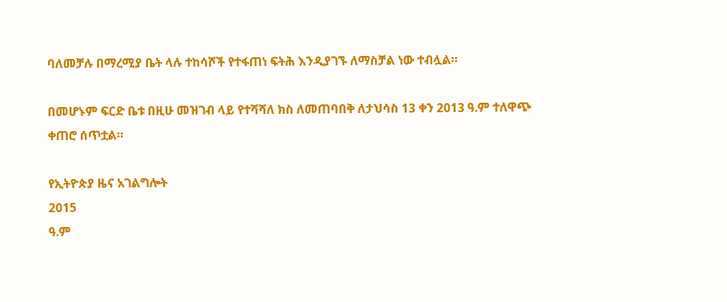ባለመቻሉ በማረሚያ ቤት ላሉ ተከሳሾች የተፋጠነ ፍትሕ እንዲያገኙ ለማስቻል ነው ተብሏል።

በመሆኑም ፍርድ ቤቱ በዚሁ መዝገብ ላይ የተሻሻለ ክስ ለመጠባበቅ ለታህሳስ 13 ቀን 2013 ዓ.ም ተለዋጭ ቀጠሮ ሰጥቷል።

የኢትዮጵያ ዜና አገልግሎት
2015
ዓ.ም